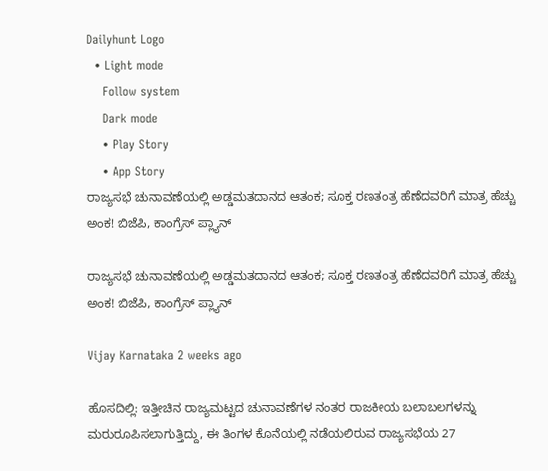Dailyhunt Logo
  • Light mode
    Follow system
    Dark mode
    • Play Story
    • App Story
ರಾಜ್ಯಸಭೆ ಚುನಾವಣೆಯಲ್ಲಿ ಅಡ್ಡಮತದಾನದ ಆತಂಕ; ಸೂಕ್ತ ರಣತಂತ್ರ ಹೆಣೆದವರಿಗೆ ಮಾತ್ರ ಹೆಚ್ಚು ಅಂಕ! ಬಿಜೆಪಿ, ಕಾಂಗ್ರೆಸ್‌ ಪ್ಲ್ಯಾನ್‌

ರಾಜ್ಯಸಭೆ ಚುನಾವಣೆಯಲ್ಲಿ ಅಡ್ಡಮತದಾನದ ಆತಂಕ; ಸೂಕ್ತ ರಣತಂತ್ರ ಹೆಣೆದವರಿಗೆ ಮಾತ್ರ ಹೆಚ್ಚು ಅಂಕ! ಬಿಜೆಪಿ, ಕಾಂಗ್ರೆಸ್‌ ಪ್ಲ್ಯಾನ್‌

Vijay Karnataka 2 weeks ago

ಹೊಸದಿಲ್ಲಿ: ಇತ್ತೀಚಿನ ರಾಜ್ಯಮಟ್ಟದ ಚುನಾವಣೆಗಳ ನಂತರ ರಾಜಕೀಯ ಬಲಾಬಲಗಳನ್ನು ಮರುರೂಪಿಸಲಾಗುತ್ತಿದ್ದು, ಈ ತಿಂಗಳ ಕೊನೆಯಲ್ಲಿ ನಡೆಯಲಿರುವ ರಾಜ್ಯಸಭೆಯ 27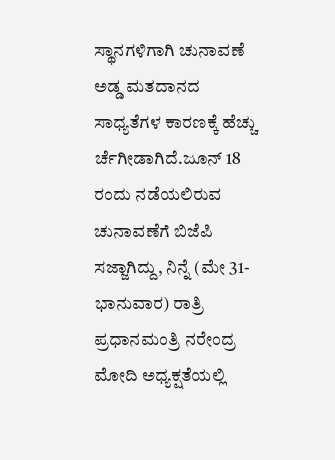ಸ್ಥಾನಗಳಿಗಾಗಿ ಚುನಾವಣೆ ಅಡ್ಡ ಮತದಾನದ ಸಾಧ್ಯತೆಗಳ ಕಾರಣಕ್ಕೆ ಹೆಚ್ಚು ರ್ಚೆಗೀಡಾಗಿದೆ.ಜೂನ್ 18 ರಂದು ನಡೆಯಲಿರುವ ಚುನಾವಣೆಗೆ ಬಿಜೆಪಿ ಸಜ್ಜಾಗಿದ್ದು, ನಿನ್ನೆ (ಮೇ 31-ಭಾನುವಾರ) ರಾತ್ರಿ ಪ್ರಧಾನಮಂತ್ರಿ ನರೇಂದ್ರ ಮೋದಿ ಅಧ್ಯಕ್ಷತೆಯಲ್ಲಿ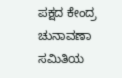ಪಕ್ಷದ ಕೇಂದ್ರ ಚುನಾವಣಾ ಸಮಿತಿಯ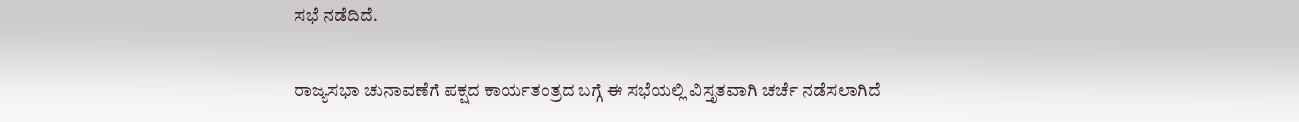ಸಭೆ ನಡೆದಿದೆ.

ರಾಜ್ಯಸಭಾ ಚುನಾವಣೆಗೆ ಪಕ್ಷದ ಕಾರ್ಯತಂತ್ರದ ಬಗ್ಗೆ ಈ ಸಭೆಯಲ್ಲಿ ವಿಸ್ತೃತವಾಗಿ ಚರ್ಚೆ ನಡೆಸಲಾಗಿದೆ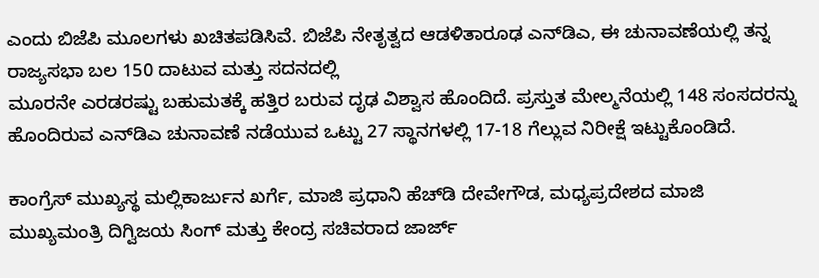ಎಂದು ಬಿಜೆಪಿ ಮೂಲಗಳು ಖಚಿತಪಡಿಸಿವೆ. ಬಿಜೆಪಿ ನೇತೃತ್ವದ ಆಡಳಿತಾರೂಢ ಎನ್‌ಡಿಎ, ಈ ಚುನಾವಣೆಯಲ್ಲಿ ತನ್ನ ರಾಜ್ಯಸಭಾ ಬಲ 150 ದಾಟುವ ಮತ್ತು ಸದನದಲ್ಲಿ
ಮೂರನೇ ಎರಡರಷ್ಟು ಬಹುಮತಕ್ಕೆ ಹತ್ತಿರ ಬರುವ ದೃಢ ವಿಶ್ವಾಸ ಹೊಂದಿದೆ. ಪ್ರಸ್ತುತ ಮೇಲ್ಮನೆಯಲ್ಲಿ 148 ಸಂಸದರನ್ನು ಹೊಂದಿರುವ ಎನ್‌ಡಿಎ ಚುನಾವಣೆ ನಡೆಯುವ ಒಟ್ಟು 27 ಸ್ಥಾನಗಳಲ್ಲಿ 17-18 ಗೆಲ್ಲುವ ನಿರೀಕ್ಷೆ ಇಟ್ಟುಕೊಂಡಿದೆ.

ಕಾಂಗ್ರೆಸ್ ಮುಖ್ಯಸ್ಥ ಮಲ್ಲಿಕಾರ್ಜುನ ಖರ್ಗೆ, ಮಾಜಿ ಪ್ರಧಾನಿ ಹೆಚ್‌ಡಿ ದೇವೇಗೌಡ, ಮಧ್ಯಪ್ರದೇಶದ ಮಾಜಿ ಮುಖ್ಯಮಂತ್ರಿ ದಿಗ್ವಿಜಯ ಸಿಂಗ್ ಮತ್ತು ಕೇಂದ್ರ ಸಚಿವರಾದ ಜಾರ್ಜ್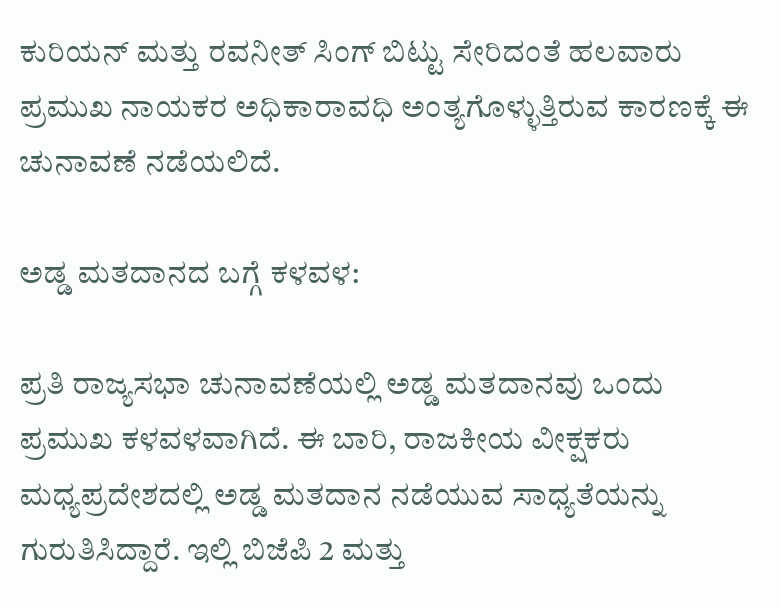ಕುರಿಯನ್ ಮತ್ತು ರವನೀತ್ ಸಿಂಗ್ ಬಿಟ್ಟು ಸೇರಿದಂತೆ ಹಲವಾರು ಪ್ರಮುಖ ನಾಯಕರ ಅಧಿಕಾರಾವಧಿ ಅಂತ್ಯಗೊಳ್ಳುತ್ತಿರುವ ಕಾರಣಕ್ಕೆ ಈ ಚುನಾವಣೆ ನಡೆಯಲಿದೆ.

ಅಡ್ಡ ಮತದಾನದ ಬಗ್ಗೆ ಕಳವಳ:

ಪ್ರತಿ ರಾಜ್ಯಸಭಾ ಚುನಾವಣೆಯಲ್ಲಿ ಅಡ್ಡ ಮತದಾನವು ಒಂದು ಪ್ರಮುಖ ಕಳವಳವಾಗಿದೆ. ಈ ಬಾರಿ, ರಾಜಕೀಯ ವೀಕ್ಷಕರು ಮಧ್ಯಪ್ರದೇಶದಲ್ಲಿ ಅಡ್ಡ ಮತದಾನ ನಡೆಯುವ ಸಾಧ್ಯತೆಯನ್ನು ಗುರುತಿಸಿದ್ದಾರೆ. ಇಲ್ಲಿ ಬಿಜೆಪಿ 2 ಮತ್ತು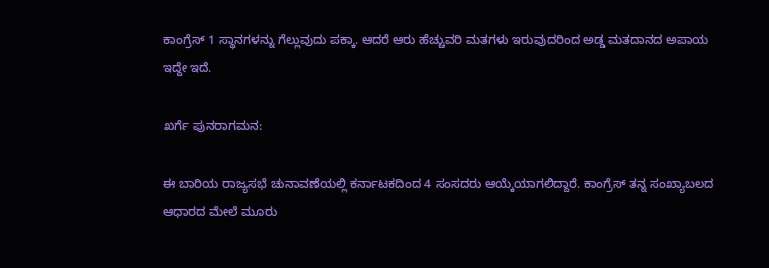ಕಾಂಗ್ರೆಸ್‌ 1 ಸ್ಥಾನಗಳನ್ನು ಗೆಲ್ಲುವುದು ಪಕ್ಕಾ. ಆದರೆ ಆರು ಹೆಚ್ಚುವರಿ ಮತಗಳು ಇರುವುದರಿಂದ ಅಡ್ಡ ಮತದಾನದ ಅಪಾಯ ಇದ್ದೇ ಇದೆ.

ಖರ್ಗೆ ಪುನರಾಗಮನ:

ಈ ಬಾರಿಯ ರಾಜ್ಯಸಭೆ ಚುನಾವಣೆಯಲ್ಲಿ ಕರ್ನಾಟಕದಿಂದ 4 ಸಂಸದರು ಆಯ್ಕೆಯಾಗಲಿದ್ದಾರೆ. ಕಾಂಗ್ರೆಸ್‌ ತನ್ನ ಸಂಖ್ಯಾಬಲದ ಆಧಾರದ ಮೇಲೆ ಮೂರು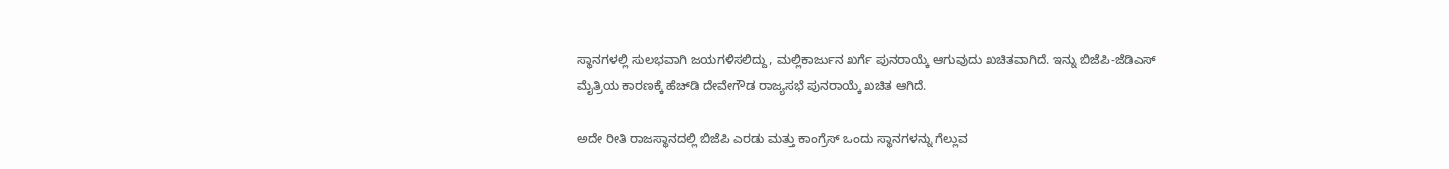ಸ್ಥಾನಗಳಲ್ಲಿ ಸುಲಭವಾಗಿ ಜಯಗಳಿಸಲಿದ್ದು, ಮಲ್ಲಿಕಾರ್ಜುನ ಖರ್ಗೆ ಪುನರಾಯ್ಕೆ ಆಗುವುದು ಖಚಿತವಾಗಿದೆ. ಇನ್ನು ಬಿಜೆಪಿ-ಜೆಡಿಎಸ್‌ ಮೈತ್ರಿಯ ಕಾರಣಕ್ಕೆ ಹೆಚ್‌ಡಿ ದೇವೇಗೌಡ ರಾಜ್ಯಸಭೆ ಪುನರಾಯ್ಕೆ ಖಚಿತ ಆಗಿದೆ.

ಅದೇ ರೀತಿ ರಾಜಸ್ಥಾನದಲ್ಲಿ ಬಿಜೆಪಿ ಎರಡು ಮತ್ತು ಕಾಂಗ್ರೆಸ್‌ ಒಂದು ಸ್ಥಾನಗಳನ್ನು ಗೆಲ್ಲುವ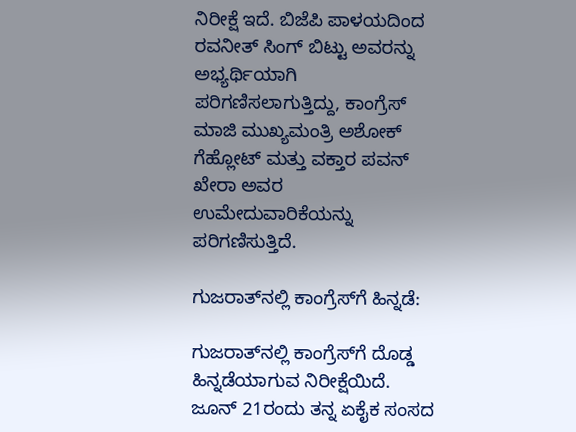ನಿರೀಕ್ಷೆ ಇದೆ. ಬಿಜೆಪಿ ಪಾಳಯದಿಂದ ರವನೀತ್ ಸಿಂಗ್ ಬಿಟ್ಟು ಅವರನ್ನು ಅಭ್ಯರ್ಥಿಯಾಗಿ ಪರಿಗಣಿಸಲಾಗುತ್ತಿದ್ದು, ಕಾಂಗ್ರೆಸ್ ಮಾಜಿ ಮುಖ್ಯಮಂತ್ರಿ ಅಶೋಕ್ ಗೆಹ್ಲೋಟ್ ಮತ್ತು ವಕ್ತಾರ ಪವನ್ ಖೇರಾ ಅವರ ಉಮೇದುವಾರಿಕೆಯನ್ನು ಪರಿಗಣಿಸುತ್ತಿದೆ.

ಗುಜರಾತ್‌ನಲ್ಲಿ ಕಾಂಗ್ರೆಸ್‌ಗೆ ಹಿನ್ನಡೆ:

ಗುಜರಾತ್‌ನಲ್ಲಿ ಕಾಂಗ್ರೆಸ್‌ಗೆ ದೊಡ್ಡ ಹಿನ್ನಡೆಯಾಗುವ ನಿರೀಕ್ಷೆಯಿದೆ. ಜೂನ್ 21ರಂದು ತನ್ನ ಏಕೈಕ ಸಂಸದ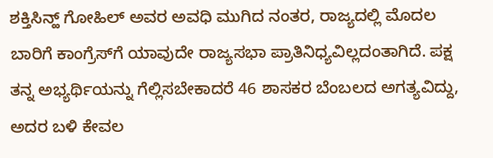ಶಕ್ತಿಸಿನ್ಹ್ ಗೋಹಿಲ್ ಅವರ ಅವಧಿ ಮುಗಿದ ನಂತರ, ರಾಜ್ಯದಲ್ಲಿ ಮೊದಲ ಬಾರಿಗೆ ಕಾಂಗ್ರೆಸ್‌ಗೆ ಯಾವುದೇ ರಾಜ್ಯಸಭಾ ಪ್ರಾತಿನಿಧ್ಯವಿಲ್ಲದಂತಾಗಿದೆ. ಪಕ್ಷ ತನ್ನ ಅಭ್ಯರ್ಥಿಯನ್ನು ಗೆಲ್ಲಿಸಬೇಕಾದರೆ 46 ಶಾಸಕರ ಬೆಂಬಲದ ಅಗತ್ಯವಿದ್ದು, ಅದರ ಬಳಿ ಕೇವಲ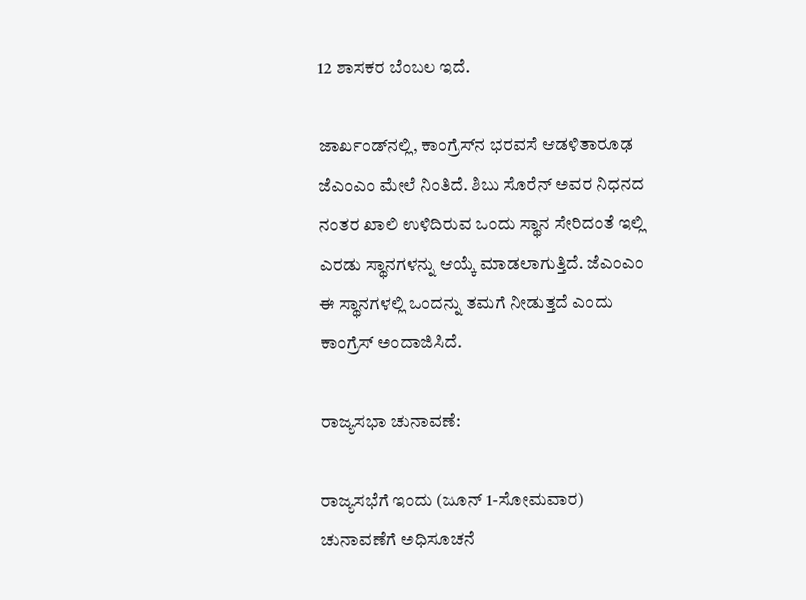12 ಶಾಸಕರ ಬೆಂಬಲ ಇದೆ.

ಜಾರ್ಖಂಡ್‌ನಲ್ಲಿ, ಕಾಂಗ್ರೆಸ್‌ನ ಭರವಸೆ ಆಡಳಿತಾರೂಢ ಜೆಎಂಎಂ ಮೇಲೆ ನಿಂತಿದೆ. ಶಿಬು ಸೊರೆನ್ ಅವರ ನಿಧನದ ನಂತರ ಖಾಲಿ ಉಳಿದಿರುವ ಒಂದು ಸ್ಥಾನ ಸೇರಿದಂತೆ ಇಲ್ಲಿ ಎರಡು ಸ್ಥಾನಗಳನ್ನು ಆಯ್ಕೆ ಮಾಡಲಾಗುತ್ತಿದೆ. ಜೆಎಂಎಂ ಈ ಸ್ಥಾನಗಳಲ್ಲಿ ಒಂದನ್ನು ತಮಗೆ ನೀಡುತ್ತದೆ ಎಂದು ಕಾಂಗ್ರೆಸ್ ಅಂದಾಜಿಸಿದೆ.

ರಾಜ್ಯಸಭಾ ಚುನಾವಣೆ:

ರಾಜ್ಯಸಭೆಗೆ ಇಂದು (ಜೂನ್‌ 1-ಸೋಮವಾರ) ಚುನಾವಣೆಗೆ ಅಧಿಸೂಚನೆ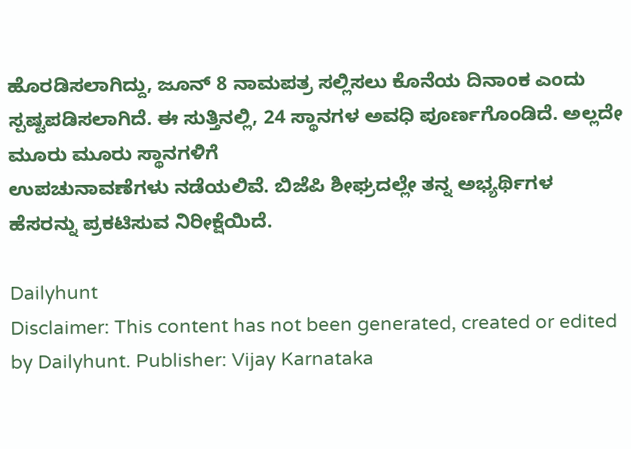ಹೊರಡಿಸಲಾಗಿದ್ದು, ಜೂನ್ 8 ನಾಮಪತ್ರ ಸಲ್ಲಿಸಲು ಕೊನೆಯ ದಿನಾಂಕ ಎಂದು ಸ್ಪಷ್ಟಪಡಿಸಲಾಗಿದೆ. ಈ ಸುತ್ತಿನಲ್ಲಿ, 24 ಸ್ಥಾನಗಳ ಅವಧಿ ಪೂರ್ಣಗೊಂಡಿದೆ. ಅಲ್ಲದೇ ಮೂರು ಮೂರು ಸ್ಥಾನಗಳಿಗೆ
ಉಪಚುನಾವಣೆಗಳು ನಡೆಯಲಿವೆ. ಬಿಜೆಪಿ ಶೀಘ್ರದಲ್ಲೇ ತನ್ನ ಅಭ್ಯರ್ಥಿಗಳ ಹೆಸರನ್ನು ಪ್ರಕಟಿಸುವ ನಿರೀಕ್ಷೆಯಿದೆ.

Dailyhunt
Disclaimer: This content has not been generated, created or edited by Dailyhunt. Publisher: Vijay Karnataka